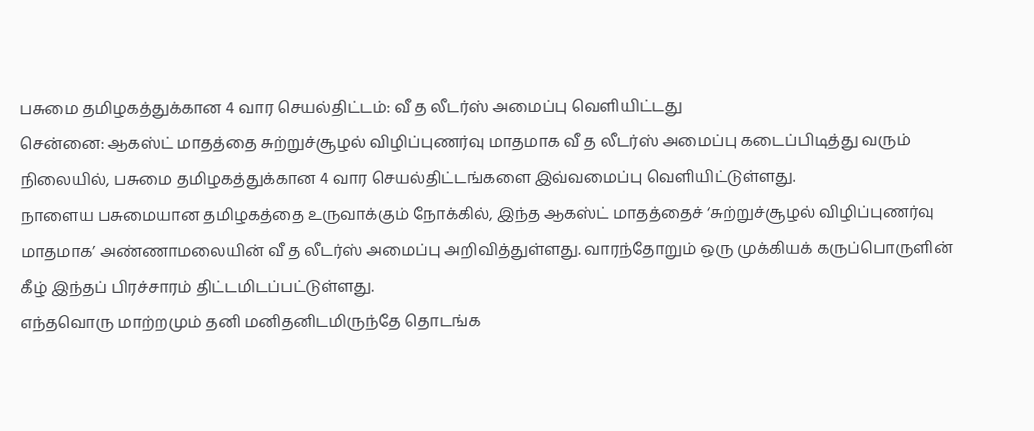பசுமை தமிழகத்துக்கான 4 வார செயல்திட்டம்: வீ த லீடர்ஸ் அமைப்பு வெளியிட்டது
சென்னை: ஆகஸ்ட் மாதத்தை சுற்றுச்சூழல் விழிப்புணர்வு மாதமாக வீ த லீடர்ஸ் அமைப்பு கடைப்பிடித்து வரும் நிலையில், பசுமை தமிழகத்துக்கான 4 வார செயல்திட்டங்களை இவ்வமைப்பு வெளியிட்டுள்ளது.
நாளைய பசுமையான தமிழகத்தை உருவாக்கும் நோக்கில், இந்த ஆகஸ்ட் மாதத்தைச் ‘சுற்றுச்சூழல் விழிப்புணர்வு மாதமாக’ அண்ணாமலையின் வீ த லீடர்ஸ் அமைப்பு அறிவித்துள்ளது. வாரந்தோறும் ஒரு முக்கியக் கருப்பொருளின் கீழ் இந்தப் பிரச்சாரம் திட்டமிடப்பட்டுள்ளது.
எந்தவொரு மாற்றமும் தனி மனிதனிடமிருந்தே தொடங்க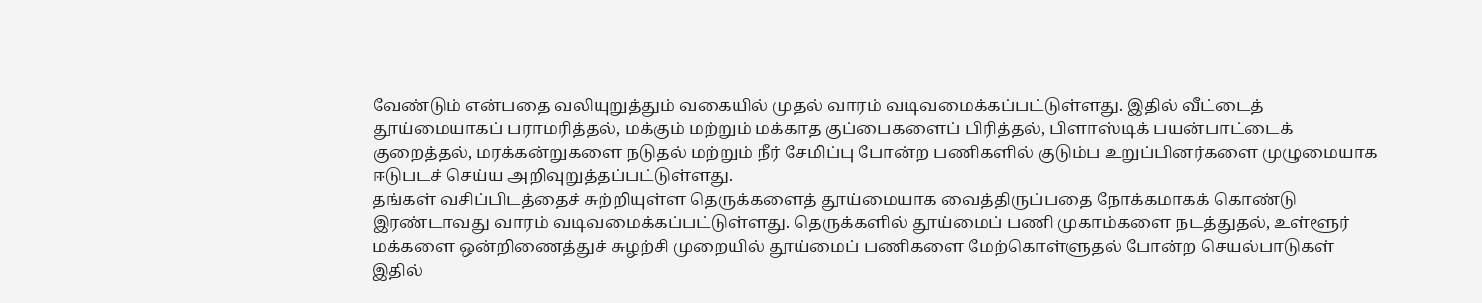வேண்டும் என்பதை வலியுறுத்தும் வகையில் முதல் வாரம் வடிவமைக்கப்பட்டுள்ளது. இதில் வீட்டைத் தூய்மையாகப் பராமரித்தல், மக்கும் மற்றும் மக்காத குப்பைகளைப் பிரித்தல், பிளாஸ்டிக் பயன்பாட்டைக் குறைத்தல், மரக்கன்றுகளை நடுதல் மற்றும் நீர் சேமிப்பு போன்ற பணிகளில் குடும்ப உறுப்பினர்களை முழுமையாக ஈடுபடச் செய்ய அறிவுறுத்தப்பட்டுள்ளது.
தங்கள் வசிப்பிடத்தைச் சுற்றியுள்ள தெருக்களைத் தூய்மையாக வைத்திருப்பதை நோக்கமாகக் கொண்டு இரண்டாவது வாரம் வடிவமைக்கப்பட்டுள்ளது. தெருக்களில் தூய்மைப் பணி முகாம்களை நடத்துதல், உள்ளூர் மக்களை ஒன்றிணைத்துச் சுழற்சி முறையில் தூய்மைப் பணிகளை மேற்கொள்ளுதல் போன்ற செயல்பாடுகள் இதில்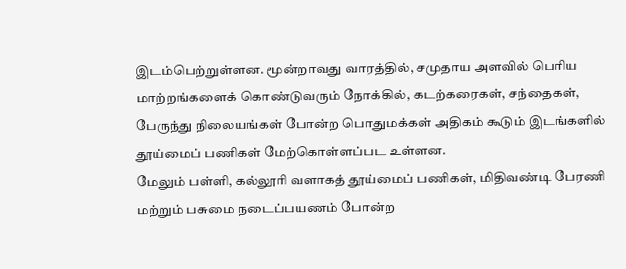இடம்பெற்றுள்ளன. மூன்றாவது வாரத்தில், சமுதாய அளவில் பெரிய மாற்றங்களைக் கொண்டுவரும் நோக்கில், கடற்கரைகள், சந்தைகள், பேருந்து நிலையங்கள் போன்ற பொதுமக்கள் அதிகம் கூடும் இடங்களில் தூய்மைப் பணிகள் மேற்கொள்ளப்பட உள்ளன.
மேலும் பள்ளி, கல்லூரி வளாகத் தூய்மைப் பணிகள், மிதிவண்டி பேரணி மற்றும் பசுமை நடைப்பயணம் போன்ற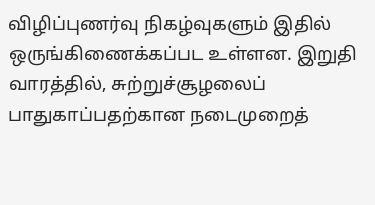விழிப்புணர்வு நிகழ்வுகளும் இதில் ஒருங்கிணைக்கப்பட உள்ளன. இறுதி வாரத்தில், சுற்றுச்சூழலைப் பாதுகாப்பதற்கான நடைமுறைத்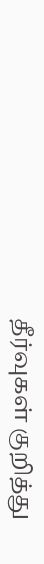தீர்வுகள் குறித்து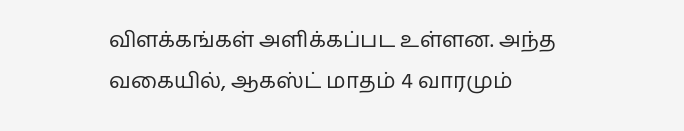விளக்கங்கள் அளிக்கப்பட உள்ளன. அந்த வகையில், ஆகஸ்ட் மாதம் 4 வாரமும்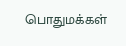பொதுமக்கள்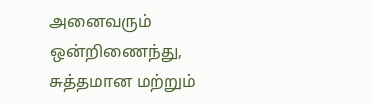அனைவரும் ஒன்றிணைந்து, சுத்தமான மற்றும்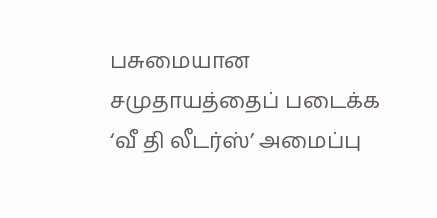பசுமையான சமுதாயத்தைப் படைக்க ‘வீ தி லீடர்ஸ்’ அமைப்பு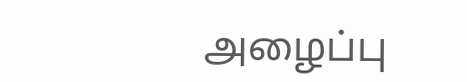அழைப்பு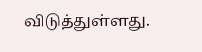விடுத்துள்ளது.